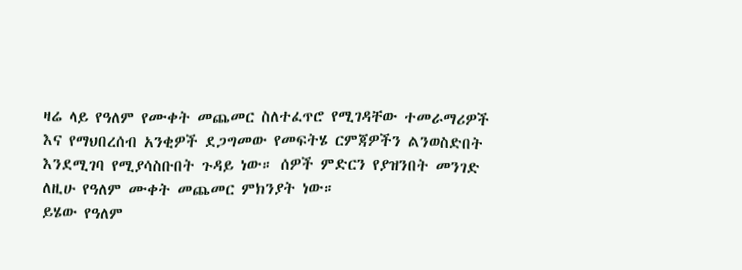ዛሬ ላይ የዓለም የሙቀት መጨመር ስለተፈጥሮ የሚገዳቸው ተመራማሪዎች እና የማህበረሰብ አንቂዎች ደጋግመው የመፍትሄ ርምጃዎችን ልንወስድበት እንደሚገባ የሚያሳስቡበት ጉዳይ ነው። ሰዎች ምድርን የያዝንበት መንገድ ለዚሁ የዓለም ሙቀት መጨመር ምክንያት ነው።
ይሄው የዓለም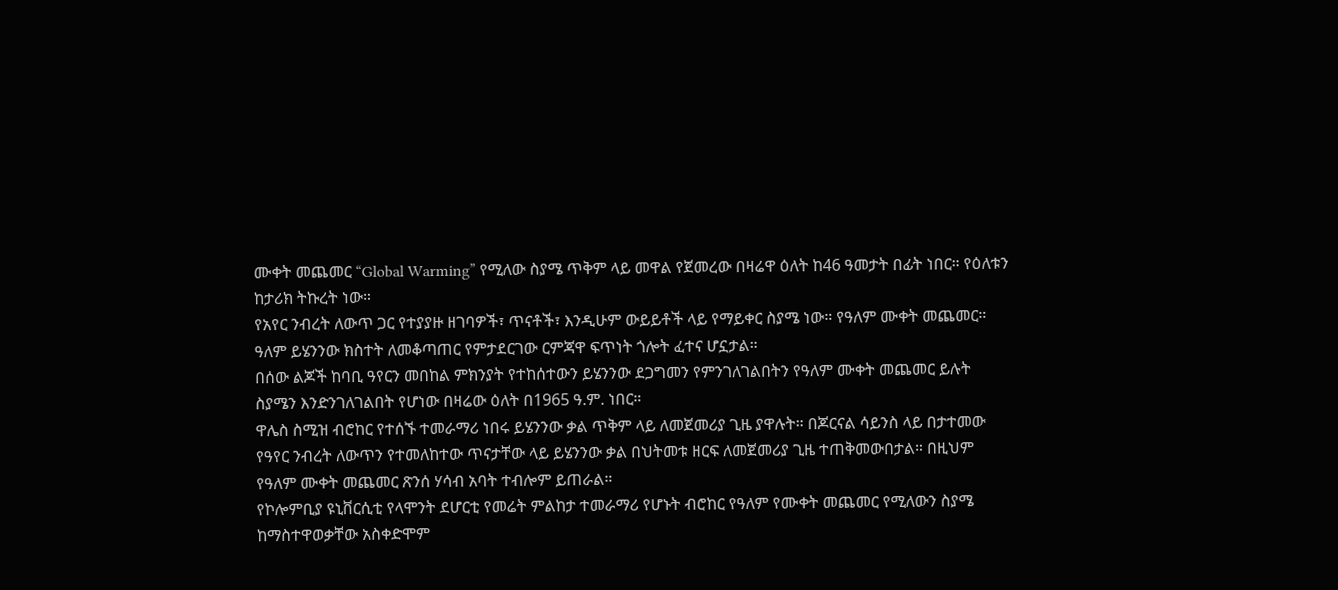ሙቀት መጨመር “Global Warming” የሚለው ስያሜ ጥቅም ላይ መዋል የጀመረው በዛሬዋ ዕለት ከ46 ዓመታት በፊት ነበር። የዕለቱን ከታሪክ ትኩረት ነው።
የአየር ንብረት ለውጥ ጋር የተያያዙ ዘገባዎች፣ ጥናቶች፣ እንዲሁም ውይይቶች ላይ የማይቀር ስያሜ ነው። የዓለም ሙቀት መጨመር። ዓለም ይሄንንው ክስተት ለመቆጣጠር የምታደርገው ርምጃዋ ፍጥነት ጎሎት ፈተና ሆኗታል።
በሰው ልጆች ከባቢ ዓየርን መበከል ምክንያት የተከሰተውን ይሄንንው ደጋግመን የምንገለገልበትን የዓለም ሙቀት መጨመር ይሉት ስያሜን እንድንገለገልበት የሆነው በዛሬው ዕለት በ1965 ዓ.ም. ነበር።
ዋሌስ ስሚዝ ብሮከር የተሰኙ ተመራማሪ ነበሩ ይሄንንው ቃል ጥቅም ላይ ለመጀመሪያ ጊዜ ያዋሉት። በጆርናል ሳይንስ ላይ በታተመው የዓየር ንብረት ለውጥን የተመለከተው ጥናታቸው ላይ ይሄንንው ቃል በህትመቱ ዘርፍ ለመጀመሪያ ጊዜ ተጠቅመውበታል። በዚህም የዓለም ሙቀት መጨመር ጽንሰ ሃሳብ አባት ተብሎም ይጠራል።
የኮሎምቢያ ዩኒቨርሲቲ የላሞንት ደሆርቲ የመሬት ምልከታ ተመራማሪ የሆኑት ብሮከር የዓለም የሙቀት መጨመር የሚለውን ስያሜ ከማስተዋወቃቸው አስቀድሞም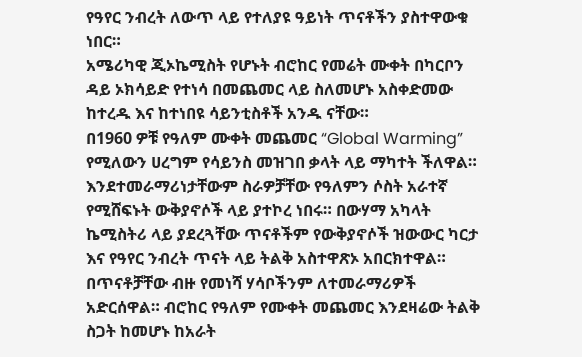የዓየር ንብረት ለውጥ ላይ የተለያዩ ዓይነት ጥናቶችን ያስተዋውቁ ነበር።
አሜሪካዊ ጂኦኬሚስት የሆኑት ብሮከር የመሬት ሙቀት በካርቦን ዳይ ኦክሳይድ የተነሳ በመጨመር ላይ ስለመሆኑ አስቀድመው ከተረዱ እና ከተነበዩ ሳይንቲስቶች አንዱ ናቸው።
በ1960 ዎቹ የዓለም ሙቀት መጨመር “Global Warming” የሚለውን ሀረግም የሳይንስ መዝገበ ቃላት ላይ ማካተት ችለዋል።
እንደተመራማሪነታቸውም ስራዎቻቸው የዓለምን ሶስት አራተኛ የሚሸፍኑት ውቅያኖሶች ላይ ያተኮረ ነበሩ። በውሃማ አካላት ኬሚስትሪ ላይ ያደረጓቸው ጥናቶችም የውቅያኖሶች ዝውውር ካርታ እና የዓየር ንብረት ጥናት ላይ ትልቅ አስተዋጽኦ አበርክተዋል።
በጥናቶቻቸው ብዙ የመነሻ ሃሳቦችንም ለተመራማሪዎች አድርሰዋል። ብሮከር የዓለም የሙቀት መጨመር እንደዛሬው ትልቅ ስጋት ከመሆኑ ከአራት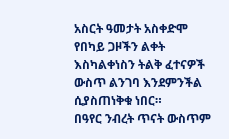አስርት ዓመታት አስቀድሞ የበካይ ጋዞችን ልቀት እስካልቀነስን ትልቅ ፈተናዎች ውስጥ ልንገባ እንደምንችል ሲያስጠነቅቁ ነበር።
በዓየር ንብረት ጥናት ውስጥም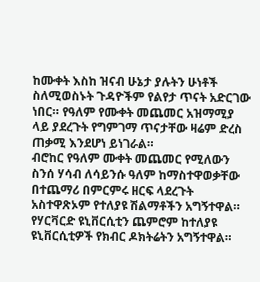ከሙቀት እስከ ዝናብ ሁኔታ ያሉትን ሁነቶች ስለሚወስኑት ጉዳዮችም የልየታ ጥናት አድርገው ነበር። የዓለም የሙቀት መጨመር አዝማሚያ ላይ ያደረጉት የግምገማ ጥናታቸው ዛሬም ድረስ ጠቃሚ እንደሆነ ይነገራል።
ብሮከር የዓለም ሙቀት መጨመር የሚለውን ስንሰ ሃሳብ ለሳይንሱ ዓለም ከማስተዋወቃቸው በተጨማሪ በምርምሩ ዘርፍ ላደረጉት አስተዋጽኦም የተለያዩ ሽልማቶችን አግኝተዋል።
የሃርቫርድ ዩኒቨርሲቲን ጨምሮም ከተለያዩ ዩኒቨርሲቲዎች የክብር ዶክትሬትን አግኝተዋል።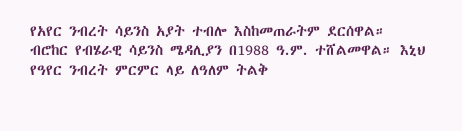የአየር ንብረት ሳይንስ አያት ተብሎ እስከመጠራትም ደርሰዋል።
ብሮከር የብሄራዊ ሳይንስ ሜዳሊያን በ1988 ዓ.ም. ተሸልመዋል። እኒህ የዓየር ንብረት ምርምር ላይ ለዓለም ትልቅ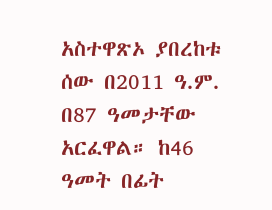አስተዋጽኦ ያበረከቱ ሰው በ2011 ዓ.ም. በ87 ዓመታቸው አርፈዋል። ከ46 ዓመት በፊት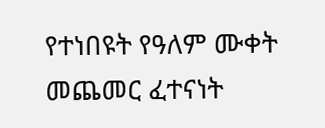የተነበዩት የዓለም ሙቀት መጨመር ፈተናነት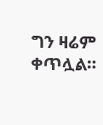ግን ዛሬም ቀጥሏል።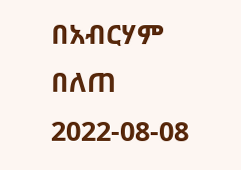በአብርሃም በለጠ
2022-08-08